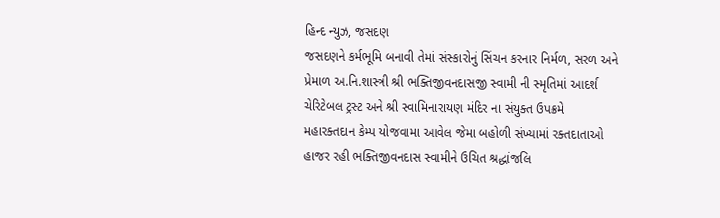હિન્દ ન્યુઝ, જસદણ
જસદણને કર્મભૂમિ બનાવી તેમાં સંસ્કારોનું સિંચન કરનાર નિર્મળ, સરળ અને પ્રેમાળ અ.નિ.શાસ્ત્રી શ્રી ભક્તિજીવનદાસજી સ્વામી ની સ્મૃતિમાં આદર્શ ચેરિટેબલ ટ્રસ્ટ અને શ્રી સ્વામિનારાયણ મંદિર ના સંયુક્ત ઉપક્રમે મહારક્તદાન કેમ્પ યોજવામા આવેલ જેમા બહોળી સંખ્યામાં રક્તદાતાઓ હાજર રહી ભક્તિજીવનદાસ સ્વામીને ઉચિત શ્રદ્ધાંજલિ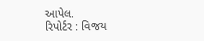આપેલ.
રિપોર્ટર : વિજય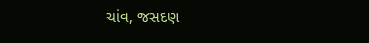ચાંવ, જસદણ